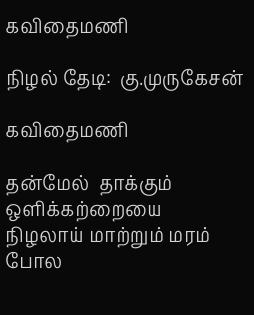கவிதைமணி

நிழல் தேடி:  கு.முருகேசன்

கவிதைமணி

தன்மேல்  தாக்கும் ஒளிக்கற்றையை
நிழலாய் மாற்றும் மரம் போல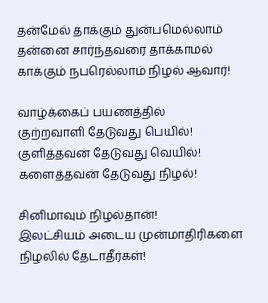தன்மேல் தாக்கும் துன்பமெல்லாம்
தன்னை சார்ந்தவரை தாக்காமல்
காக்கும் நபரெல்லாம் நிழல் ஆவார்!

வாழ்க்கைப் பயணத்தில்
குற்றவாளி தேடுவது பெயில்!
குளித்தவன் தேடுவது வெயில்!
களைத்தவன் தேடுவது நிழல்!

சினிமாவும் நிழல்தான்!
இலட்சியம் அடைய முன்மாதிரிகளை
நிழலில் தேடாதீர்கள்!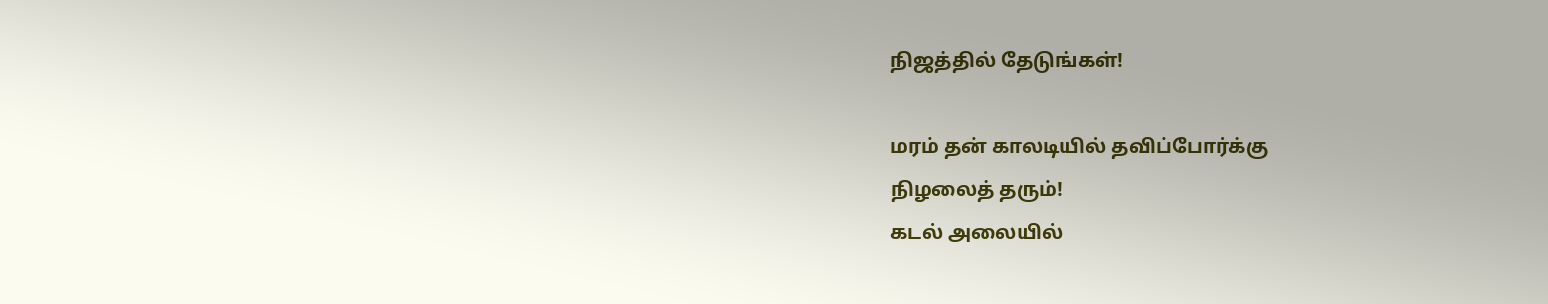நிஜத்தில் தேடுங்கள்!

மரம் தன் காலடியில் தவிப்போர்க்கு
நிழலைத் தரும்!
கடல் அலையில்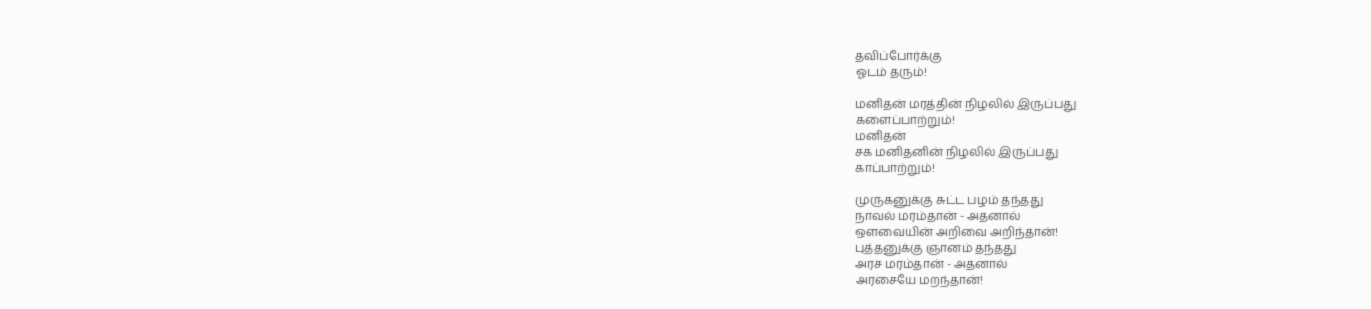தவிப்போர்க்கு
ஓடம் தரும்!

மனிதன் மரத்தின் நிழலில் இருப்பது
களைப்பாற்றும்!
மனிதன்
சக மனிதனின் நிழலில் இருப்பது
காப்பாற்றும்!

முருகனுக்கு சுட்ட பழம் தந்தது
நாவல் மரம்தான் - அதனால்
ஒளவையின் அறிவை அறிந்தான்!
புத்தனுக்கு ஞானம் தந்தது
அரச மரம்தான் - அதனால்
அரசையே மறந்தான்!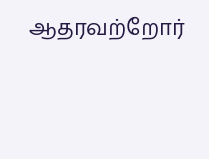ஆதரவற்றோர்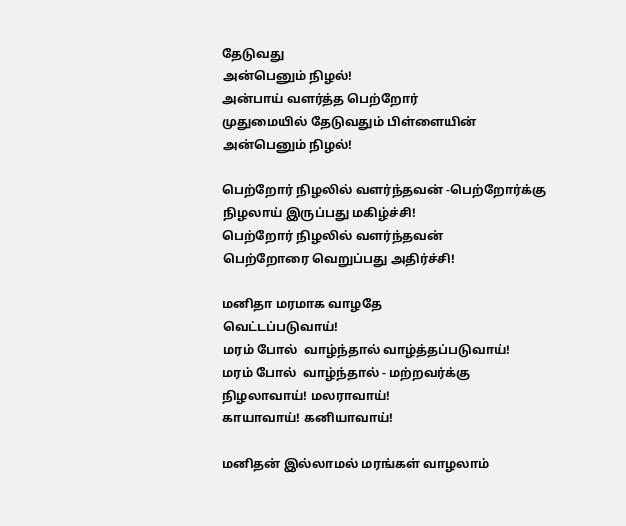தேடுவது
அன்பெனும் நிழல்!
அன்பாய் வளர்த்த பெற்றோர்
முதுமையில் தேடுவதும் பிள்ளையின்
அன்பெனும் நிழல்!

பெற்றோர் நிழலில் வளர்ந்தவன் -பெற்றோர்க்கு
நிழலாய் இருப்பது மகிழ்ச்சி!
பெற்றோர் நிழலில் வளர்ந்தவன்
பெற்றோரை வெறுப்பது அதிர்ச்சி!

மனிதா மரமாக வாழதே
வெட்டப்படுவாய்!
மரம் போல்  வாழ்ந்தால் வாழ்த்தப்படுவாய்!
மரம் போல்  வாழ்ந்தால் - மற்றவர்க்கு
நிழலாவாய்! மலராவாய்!
காயாவாய்! கனியாவாய்!

மனிதன் இல்லாமல் மரங்கள் வாழலாம்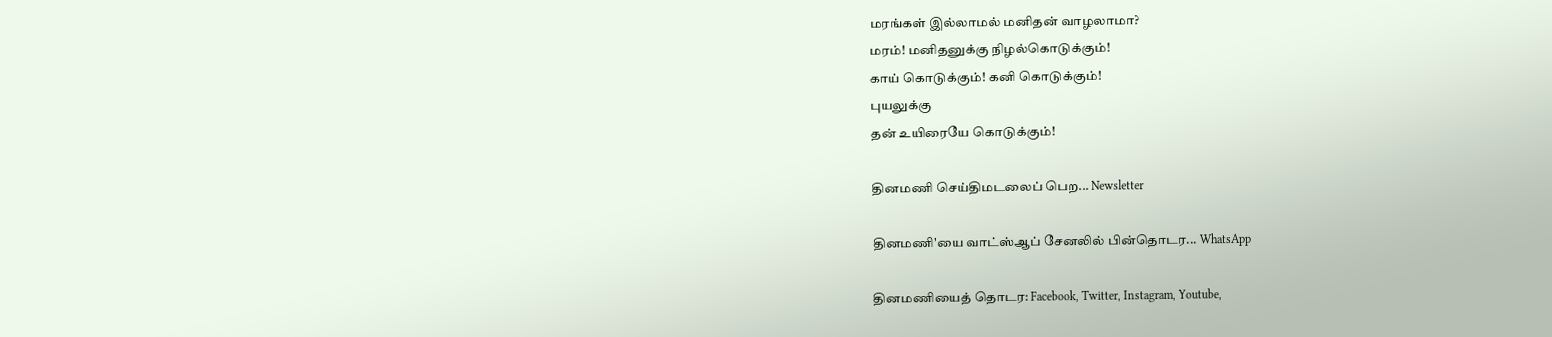மரங்கள் இல்லாமல் மனிதன் வாழலாமா?
மரம்! மனிதனுக்கு நிழல்கொடுக்கும்!
காய் கொடுக்கும்! கனி கொடுக்கும்!
புயலுக்கு
தன் உயிரையே கொடுக்கும்!

தினமணி செய்திமடலைப் பெற... Newsletter

தினமணி'யை வாட்ஸ்ஆப் சேனலில் பின்தொடர... WhatsApp

தினமணியைத் தொடர: Facebook, Twitter, Instagram, Youtube,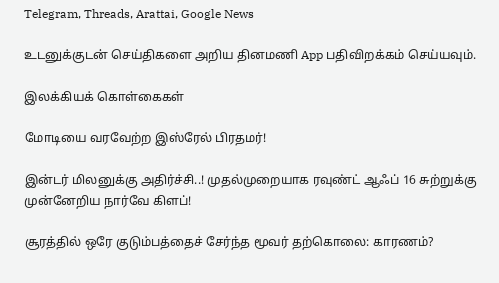Telegram, Threads, Arattai, Google News

உடனுக்குடன் செய்திகளை அறிய தினமணி App பதிவிறக்கம் செய்யவும்.

இலக்கியக் கொள்கைகள்

மோடியை வரவேற்ற இஸ்ரேல் பிரதமர்!

இன்டர் மிலனுக்கு அதிர்ச்சி..! முதல்முறையாக ரவுண்ட் ஆஃப் 16 சுற்றுக்கு முன்னேறிய நார்வே கிளப்!

சூரத்தில் ஒரே குடும்பத்தைச் சேர்ந்த மூவர் தற்கொலை: காரணம்?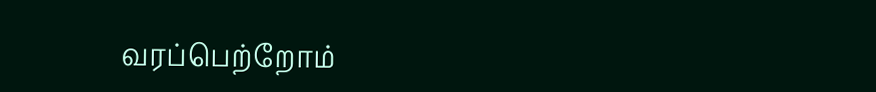வரப்பெற்றோம்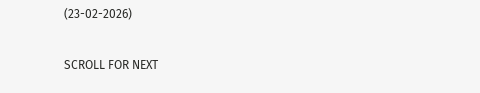(23-02-2026)

SCROLL FOR NEXT